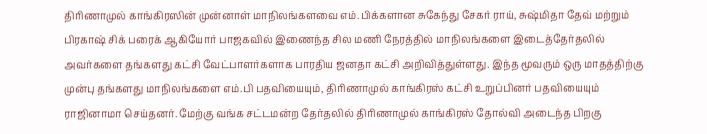திரிணாமுல் காங்கிரஸின் முன்னாள் மாநிலங்களவை எம்.பிக்களான சுகேந்து சேகர் ராய், சுஷ்மிதா தேவ் மற்றும் பிரகாஷ் சிக் பரைக் ஆகியோர் பாஜகவில் இணைந்த சில மணி நேரத்தில் மாநிலங்களை இடைத்தேர்தலில் அவர்களை தங்களது கட்சி வேட்பாளர்களாக பாரதிய ஜனதா கட்சி அறிவித்துள்ளது. இந்த மூவரும் ஒரு மாதத்திற்கு முன்பு தங்களது மாநிலங்களை எம்.பி பதவியையும், திரிணாமுல் காங்கிரஸ் கட்சி உறுப்பினர் பதவியையும் ராஜினாமா செய்தனர். மேற்கு வங்க சட்டமன்ற தேர்தலில் திரிணாமுல் காங்கிரஸ் தோல்வி அடைந்த பிறகு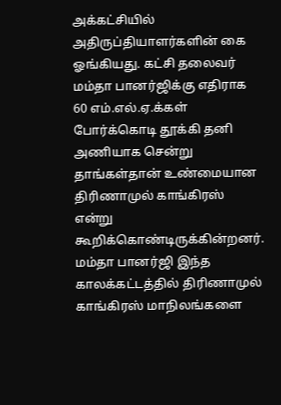அக்கட்சியில் அதிருப்தியாளர்களின் கை ஓங்கியது. கட்சி தலைவர் மம்தா பானர்ஜிக்கு எதிராக 60 எம்.எல்.ஏ.க்கள் போர்க்கொடி தூக்கி தனி அணியாக சென்று தாங்கள்தான் உண்மையான திரிணாமுல் காங்கிரஸ் என்று கூறிக்கொண்டிருக்கின்றனர். மம்தா பானர்ஜி இந்த காலக்கட்டத்தில் திரிணாமுல் காங்கிரஸ் மாநிலங்களை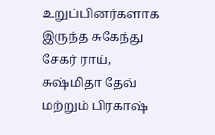உறுப்பினர்களாக இருந்த சுகேந்து சேகர் ராய், சுஷ்மிதா தேவ் மற்றும் பிரகாஷ்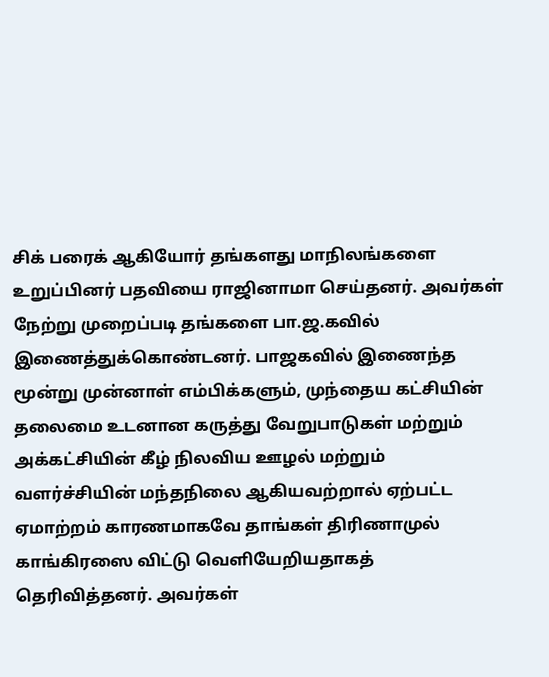சிக் பரைக் ஆகியோர் தங்களது மாநிலங்களை உறுப்பினர் பதவியை ராஜினாமா செய்தனர். அவர்கள் நேற்று முறைப்படி தங்களை பா.ஜ.கவில் இணைத்துக்கொண்டனர். பாஜகவில் இணைந்த மூன்று முன்னாள் எம்பிக்களும், முந்தைய கட்சியின் தலைமை உடனான கருத்து வேறுபாடுகள் மற்றும் அக்கட்சியின் கீழ் நிலவிய ஊழல் மற்றும் வளர்ச்சியின் மந்தநிலை ஆகியவற்றால் ஏற்பட்ட ஏமாற்றம் காரணமாகவே தாங்கள் திரிணாமுல் காங்கிரஸை விட்டு வெளியேறியதாகத் தெரிவித்தனர். அவர்கள்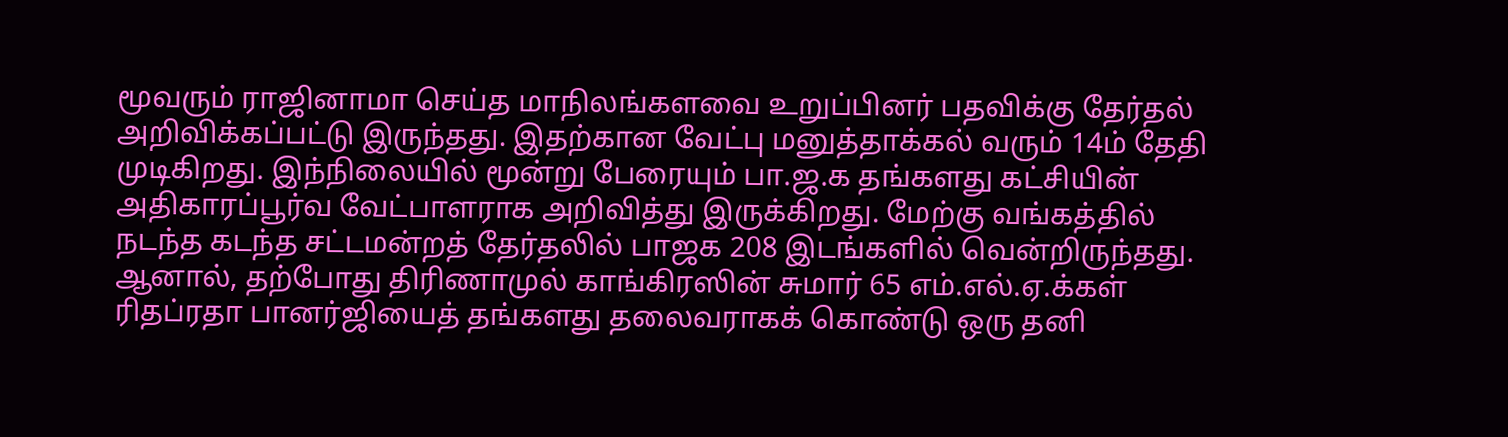மூவரும் ராஜினாமா செய்த மாநிலங்களவை உறுப்பினர் பதவிக்கு தேர்தல் அறிவிக்கப்பட்டு இருந்தது. இதற்கான வேட்பு மனுத்தாக்கல் வரும் 14ம் தேதி முடிகிறது. இந்நிலையில் மூன்று பேரையும் பா.ஜ.க தங்களது கட்சியின் அதிகாரப்பூர்வ வேட்பாளராக அறிவித்து இருக்கிறது. மேற்கு வங்கத்தில் நடந்த கடந்த சட்டமன்றத் தேர்தலில் பாஜக 208 இடங்களில் வென்றிருந்தது. ஆனால், தற்போது திரிணாமுல் காங்கிரஸின் சுமார் 65 எம்.எல்.ஏ.க்கள் ரிதப்ரதா பானர்ஜியைத் தங்களது தலைவராகக் கொண்டு ஒரு தனி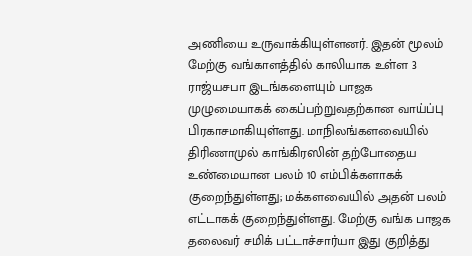அணியை உருவாக்கியுள்ளனர். இதன் மூலம் மேற்கு வங்காளத்தில் காலியாக உள்ள 3 ராஜ்யசபா இடங்களையும் பாஜக முழுமையாகக் கைப்பற்றுவதற்கான வாய்ப்பு பிரகாசமாகியுள்ளது. மாநிலங்களவையில் திரிணாமுல் காங்கிரஸின் தற்போதைய உண்மையான பலம் 10 எம்பிக்களாகக் குறைந்துள்ளது; மக்களவையில் அதன் பலம் எட்டாகக் குறைந்துள்ளது. மேற்கு வங்க பாஜக தலைவர் சமிக் பட்டாச்சார்யா இது குறித்து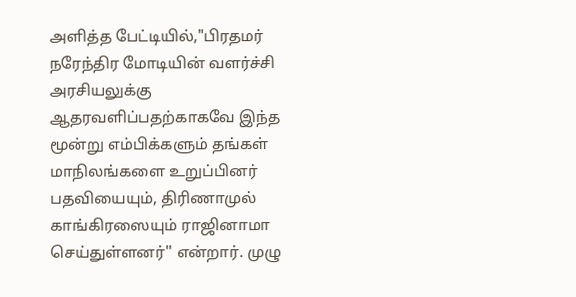அளித்த பேட்டியில்,"பிரதமர் நரேந்திர மோடியின் வளர்ச்சி அரசியலுக்கு ஆதரவளிப்பதற்காகவே இந்த மூன்று எம்பிக்களும் தங்கள் மாநிலங்களை உறுப்பினர் பதவியையும், திரிணாமுல் காங்கிரஸையும் ராஜினாமா செய்துள்ளனர்'' என்றார். முழு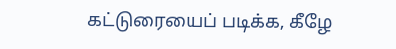கட்டுரையைப் படிக்க, கீழே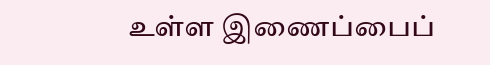உள்ள இணைப்பைப்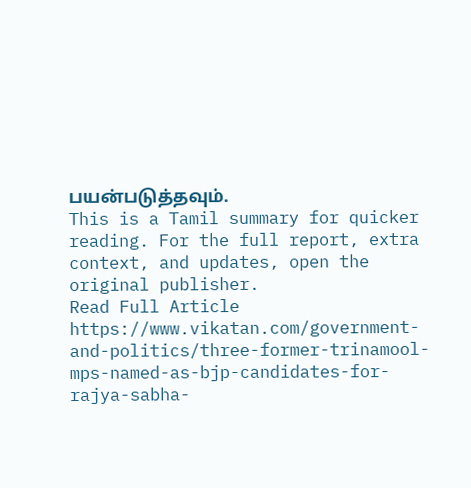பயன்படுத்தவும்.
This is a Tamil summary for quicker reading. For the full report, extra context, and updates, open the original publisher.
Read Full Article
https://www.vikatan.com/government-and-politics/three-former-trinamool-mps-named-as-bjp-candidates-for-rajya-sabha-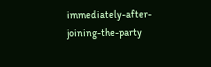immediately-after-joining-the-party